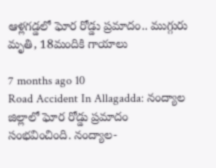ఆళ్లగడ్డలో ఘోర రోడ్డు ప్రమాదం.. ముగ్గురు మృతి, 18మందికి గాయాలు

7 months ago 10
Road Accident In Allagadda: నంద్యాల జిల్లాలో ఘోర రోడ్డు ప్రమాదం సంభవించింది. నంద్యాల-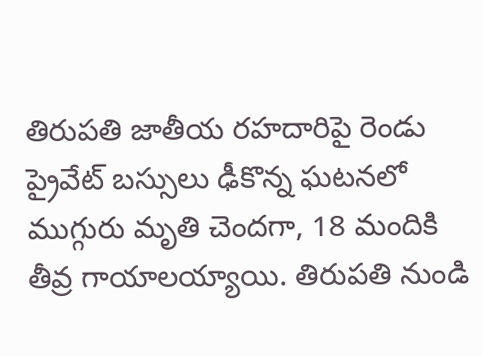తిరుపతి జాతీయ రహదారిపై రెండు ప్రైవేట్ బస్సులు ఢీకొన్న ఘటనలో ముగ్గురు మృతి చెందగా, 18 మందికి తీవ్ర గాయాలయ్యాయి. తిరుపతి నుండి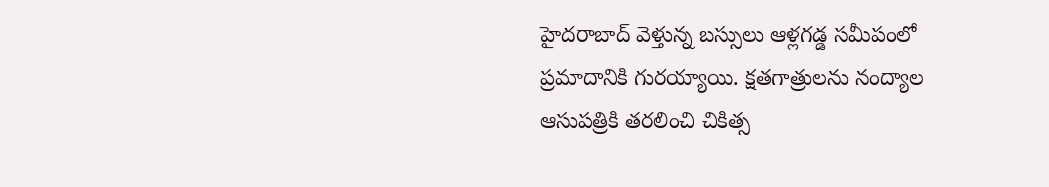హైదరాబాద్ వెళ్తున్న బస్సులు ఆళ్లగడ్డ సమీపంలో ప్రమాదానికి గురయ్యాయి. క్షతగాత్రులను నంద్యాల ఆసుపత్రికి తరలించి చికిత్స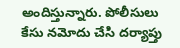అందిస్తున్నారు. పోలీసులు కేసు నమోదు చేసి దర్యాప్తు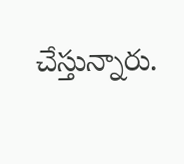చేస్తున్నారు.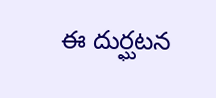ఈ దుర్ఘటన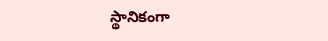స్థానికంగా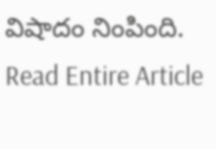విషాదం నింపింది.
Read Entire Article